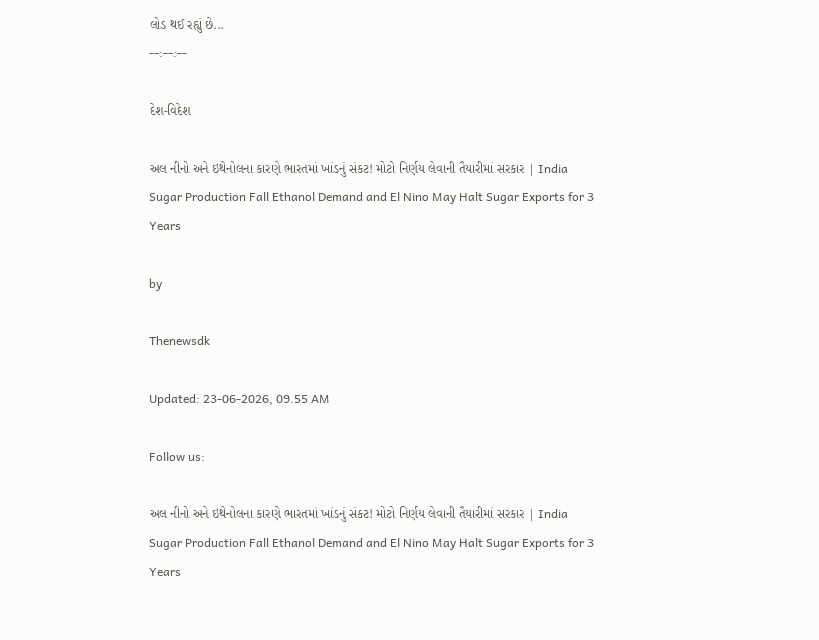લોડ થઈ રહ્યું છે...
--:--:--

દેશ-વિદેશ

અલ નીનો અને ઇથેનોલના કારણે ભારતમાં ખાંડનું સંકટ! મોટો નિર્ણય લેવાની તૈયારીમાં સરકાર | India Sugar Production Fall Ethanol Demand and El Nino May Halt Sugar Exports for 3 Years

by

Thenewsdk

Updated: 23-06-2026, 09.55 AM

Follow us:

અલ નીનો અને ઇથેનોલના કારણે ભારતમાં ખાંડનું સંકટ! મોટો નિર્ણય લેવાની તૈયારીમાં સરકાર | India Sugar Production Fall Ethanol Demand and El Nino May Halt Sugar Exports for 3 Years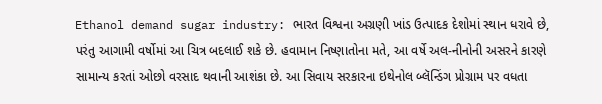Ethanol demand sugar industry: ભારત વિશ્વના અગ્રણી ખાંડ ઉત્પાદક દેશોમાં સ્થાન ધરાવે છે, પરંતુ આગામી વર્ષોમાં આ ચિત્ર બદલાઈ શકે છે. હવામાન નિષ્ણાતોના મતે, આ વર્ષે અલ-નીનોની અસરને કારણે સામાન્ય કરતાં ઓછો વરસાદ થવાની આશંકા છે. આ સિવાય સરકારના ઇથેનોલ બ્લૅન્ડિંગ પ્રોગ્રામ પર વધતા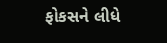ફોકસને લીધે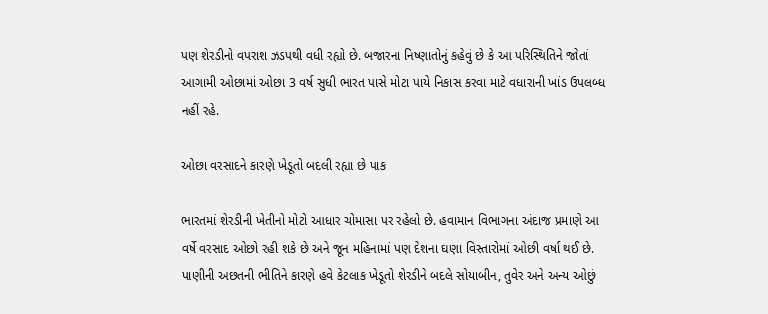પણ શેરડીનો વપરાશ ઝડપથી વધી રહ્યો છે. બજારના નિષ્ણાતોનું કહેવું છે કે આ પરિસ્થિતિને જોતાં આગામી ઓછામાં ઓછા 3 વર્ષ સુધી ભારત પાસે મોટા પાયે નિકાસ કરવા માટે વધારાની ખાંડ ઉપલબ્ધ નહીં રહે.

ઓછા વરસાદને કારણે ખેડૂતો બદલી રહ્યા છે પાક

ભારતમાં શેરડીની ખેતીનો મોટો આધાર ચોમાસા પર રહેલો છે. હવામાન વિભાગના અંદાજ પ્રમાણે આ વર્ષે વરસાદ ઓછો રહી શકે છે અને જૂન મહિનામાં પણ દેશના ઘણા વિસ્તારોમાં ઓછી વર્ષા થઈ છે. પાણીની અછતની ભીતિને કારણે હવે કેટલાક ખેડૂતો શેરડીને બદલે સોયાબીન, તુવેર અને અન્ય ઓછું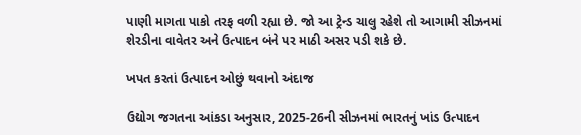પાણી માગતા પાકો તરફ વળી રહ્યા છે. જો આ ટ્રેન્ડ ચાલુ રહેશે તો આગામી સીઝનમાં શેરડીના વાવેતર અને ઉત્પાદન બંને પર માઠી અસર પડી શકે છે.

ખપત કરતાં ઉત્પાદન ઓછું થવાનો અંદાજ

ઉદ્યોગ જગતના આંકડા અનુસાર, 2025-26ની સીઝનમાં ભારતનું ખાંડ ઉત્પાદન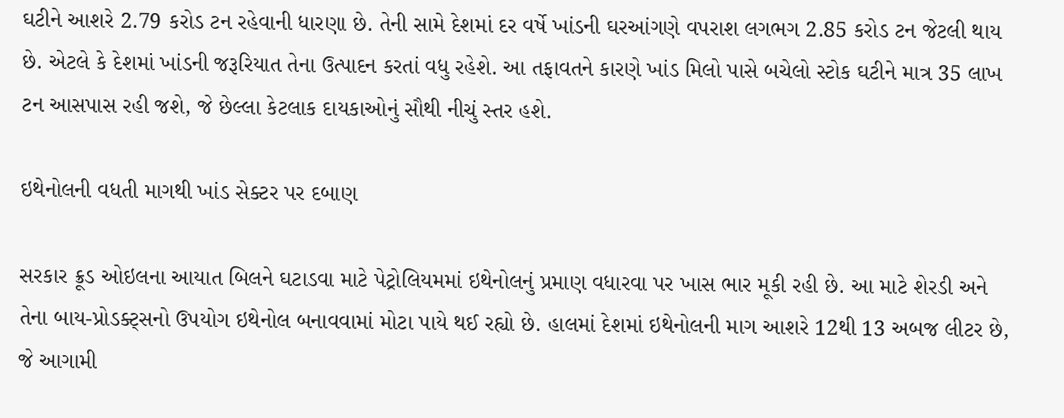ઘટીને આશરે 2.79 કરોડ ટન રહેવાની ધારણા છે. તેની સામે દેશમાં દર વર્ષે ખાંડની ઘરઆંગણે વપરાશ લગભગ 2.85 કરોડ ટન જેટલી થાય છે. એટલે કે દેશમાં ખાંડની જરૂરિયાત તેના ઉત્પાદન કરતાં વધુ રહેશે. આ તફાવતને કારણે ખાંડ મિલો પાસે બચેલો સ્ટોક ઘટીને માત્ર 35 લાખ ટન આસપાસ રહી જશે, જે છેલ્લા કેટલાક દાયકાઓનું સૌથી નીચું સ્તર હશે.

ઇથેનોલની વધતી માગથી ખાંડ સેક્ટર પર દબાણ

સરકાર ક્રૂડ ઓઇલના આયાત બિલને ઘટાડવા માટે પેટ્રોલિયમમાં ઇથેનોલનું પ્રમાણ વધારવા પર ખાસ ભાર મૂકી રહી છે. આ માટે શેરડી અને તેના બાય-પ્રોડક્ટ્સનો ઉપયોગ ઇથેનોલ બનાવવામાં મોટા પાયે થઈ રહ્યો છે. હાલમાં દેશમાં ઇથેનોલની માગ આશરે 12થી 13 અબજ લીટર છે, જે આગામી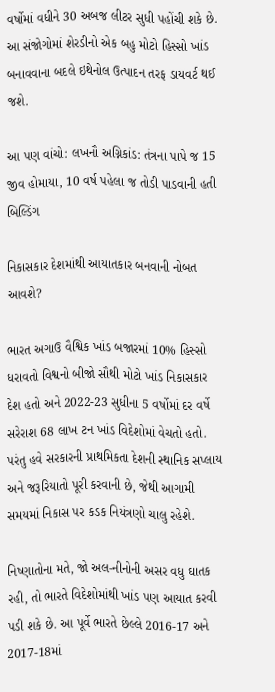વર્ષોમાં વધીને 30 અબજ લીટર સુધી પહોંચી શકે છે. આ સંજોગોમાં શેરડીનો એક બહુ મોટો હિસ્સો ખાંડ બનાવવાના બદલે ઇથેનોલ ઉત્પાદન તરફ ડાયવર્ટ થઈ જશે.

આ પણ વાંચો: લખનૌ અગ્નિકાંડ: તંત્રના પાપે જ 15 જીવ હોમાયા, 10 વર્ષ પહેલા જ તોડી પાડવાની હતી બિલ્ડિંગ

નિકાસકાર દેશમાંથી આયાતકાર બનવાની નોબત આવશે?

ભારત અગાઉ વૈશ્વિક ખાંડ બજારમાં 10% હિસ્સો ધરાવતો વિશ્વનો બીજો સૌથી મોટો ખાંડ નિકાસકાર દેશ હતો અને 2022-23 સુધીના 5 વર્ષોમાં દર વર્ષે સરેરાશ 68 લાખ ટન ખાંડ વિદેશોમાં વેચતો હતો. પરંતુ હવે સરકારની પ્રાથમિકતા દેશની સ્થાનિક સપ્લાય અને જરૂરિયાતો પૂરી કરવાની છે, જેથી આગામી સમયમાં નિકાસ પર કડક નિયંત્રણો ચાલુ રહેશે.

નિષ્ણાતોના મતે, જો અલ-નીનોની અસર વધુ ઘાતક રહી, તો ભારતે વિદેશોમાંથી ખાંડ પણ આયાત કરવી પડી શકે છે. આ પૂર્વે ભારતે છેલ્લે 2016-17 અને 2017-18માં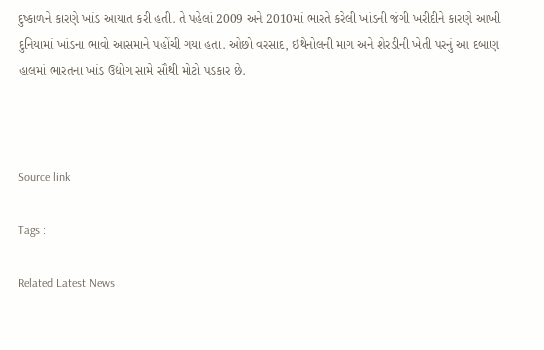દુષ્કાળને કારણે ખાંડ આયાત કરી હતી. તે પહેલાં 2009 અને 2010માં ભારતે કરેલી ખાંડની જંગી ખરીદીને કારણે આખી દુનિયામાં ખાંડના ભાવો આસમાને પહોંચી ગયા હતા. ઓછો વરસાદ, ઇથેનોલની માગ અને શેરડીની ખેતી પરનું આ દબાણ હાલમાં ભારતના ખાંડ ઉદ્યોગ સામે સૌથી મોટો પડકાર છે.



Source link

Tags :

Related Latest News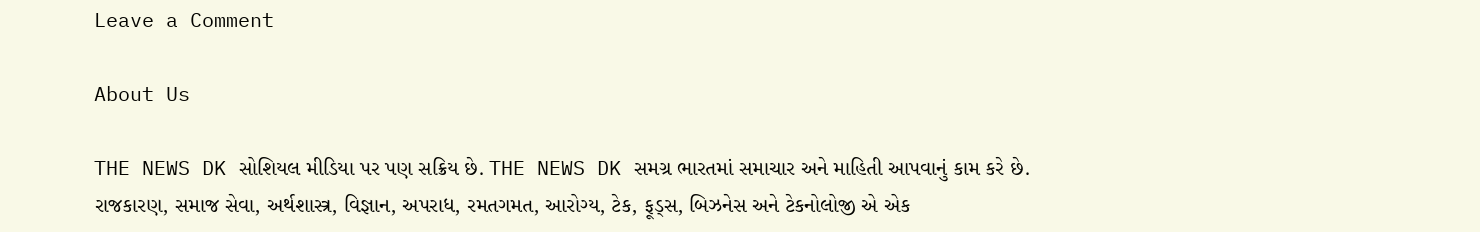Leave a Comment

About Us

THE NEWS DK સોશિયલ મીડિયા પર પણ સક્રિય છે. THE NEWS DK સમગ્ર ભારતમાં સમાચાર અને માહિતી આપવાનું કામ કરે છે. રાજકારણ, સમાજ સેવા, અર્થશાસ્ત્ર, વિજ્ઞાન, અપરાધ, રમતગમત, આરોગ્ય, ટેક, ફૂડ્સ, બિઝનેસ અને ટેકનોલોજી એ એક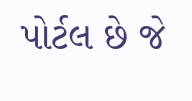પોર્ટલ છે જે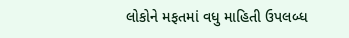લોકોને મફતમાં વધુ માહિતી ઉપલબ્ધ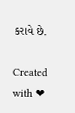કરાવે છે.

Created with ❤